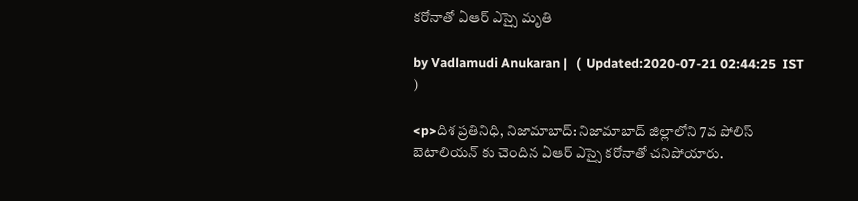కరోనాతో ఏఆర్ ఎస్సై మృతి

by Vadlamudi Anukaran |   (  Updated:2020-07-21 02:44:25  IST  )

<p>దిశ ప్రతినిధి, నిజామాబాద్: నిజామాబాద్ జిల్లాలోని 7వ పోలిస్ బెటాలియన్ కు చెందిన ఏఆర్ ఎస్సై కరోనాతో చనిపోయారు.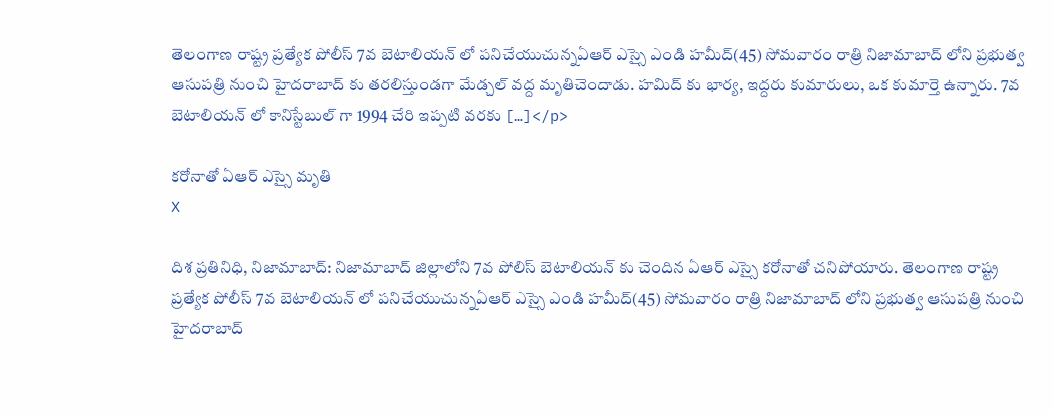తెలంగాణ రాష్ట్ర ప్రత్యేక పోలీస్ 7వ బెటాలియన్ లో పనిచేయుచున్నఏఆర్ ఎస్సై ఎండి హమీద్(45) సోమవారం రాత్రి నిజామాబాద్ లోని ప్రభుత్వ ఆసుపత్రి నుంచి హైదరాబాద్ కు తరలిస్తుండగా మేడ్చల్ వద్ద మృతిచెందాడు. హమిద్ కు భార్య, ఇద్దరు కుమారులు, ఒక కుమార్తె ఉన్నారు. 7వ బెటాలియన్ లో కానిస్టేబుల్ గా 1994 చేరి ఇప్పటి వరకు […]</p>

కరోనాతో ఏఆర్ ఎస్సై మృతి
X

దిశ ప్రతినిధి, నిజామాబాద్: నిజామాబాద్ జిల్లాలోని 7వ పోలిస్ బెటాలియన్ కు చెందిన ఏఆర్ ఎస్సై కరోనాతో చనిపోయారు. తెలంగాణ రాష్ట్ర ప్రత్యేక పోలీస్ 7వ బెటాలియన్ లో పనిచేయుచున్నఏఆర్ ఎస్సై ఎండి హమీద్(45) సోమవారం రాత్రి నిజామాబాద్ లోని ప్రభుత్వ ఆసుపత్రి నుంచి హైదరాబాద్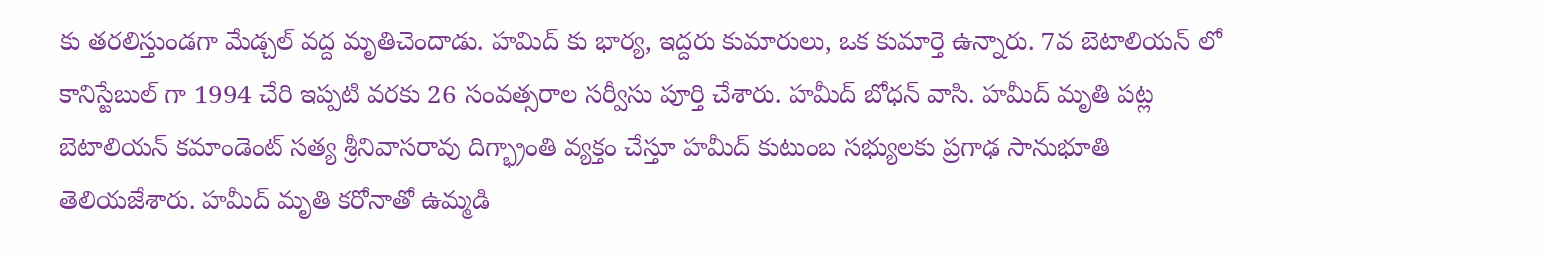కు తరలిస్తుండగా మేడ్చల్ వద్ద మృతిచెందాడు. హమిద్ కు భార్య, ఇద్దరు కుమారులు, ఒక కుమార్తె ఉన్నారు. 7వ బెటాలియన్ లో కానిస్టేబుల్ గా 1994 చేరి ఇప్పటి వరకు 26 సంవత్సరాల సర్వీసు పూర్తి చేశారు. హమీద్ బోధన్ వాసి. హమీద్ మృతి పట్ల బెటాలియన్ కమాండెంట్ సత్య శ్రీనివాసరావు దిగ్భ్రాంతి వ్యక్తం చేస్తూ హమీద్ కుటుంబ సభ్యులకు ప్రగాఢ సానుభూతి తెలియజేశారు. హమీద్ మృతి కరోనాతో ఉమ్మడి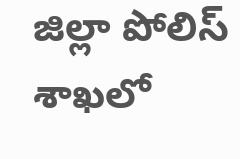జిల్లా పోలిస్ శాఖలో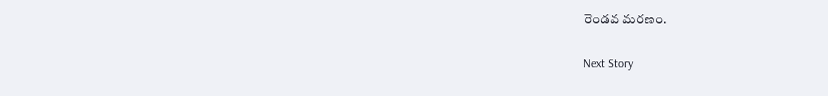రెండవ మరణం.

Next Story